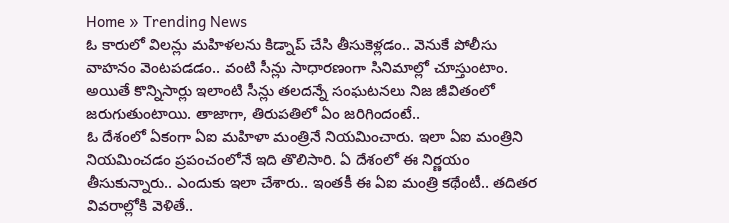Home » Trending News
ఓ కారులో విలన్లు మహిళలను కిడ్నాప్ చేసి తీసుకెళ్లడం.. వెనుకే పోలీసు వాహనం వెంటపడడం.. వంటి సీన్లు సాధారణంగా సినిమాల్లో చూస్తుంటాం. అయితే కొన్నిసార్లు ఇలాంటి సీన్లు తలదన్నే సంఘటనలు నిజ జీవితంలో జరుగుతుంటాయి. తాజాగా, తిరుపతిలో ఏం జరిగిందంటే..
ఓ దేశంలో ఏకంగా ఏఐ మహిళా మంత్రినే నియమించారు. ఇలా ఏఐ మంత్రిని నియమించడం ప్రపంచంలోనే ఇది తొలిసారి. ఏ దేశంలో ఈ నిర్ణయం తీసుకున్నారు.. ఎందుకు ఇలా చేశారు.. ఇంతకీ ఈ ఏఐ మంత్రి కథేంటీ.. తదితర వివరాల్లోకి వెళితే..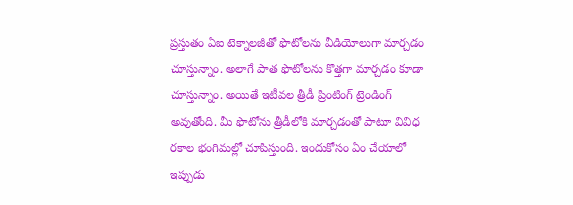ప్రస్తుతం ఏఐ టెక్నాలజీతో ఫొటోలను వీడియోలుగా మార్చడం చూస్తున్నాం. అలాగే పాత ఫొటోలను కొత్తగా మార్చడం కూడా చూస్తున్నాం. అయితే ఇటీవల త్రీడీ ప్రింటింగ్ ట్రెండింగ్ అవుతోంది. మీ ఫొటోను త్రీడీలోకి మార్చడంతో పాటూ వివిధ రకాల భంగిమల్లో చూపిస్తుంది. ఇందుకోసం ఏం చేయాలో ఇప్పుడు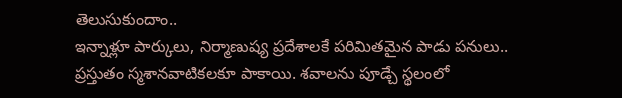తెలుసుకుందాం..
ఇన్నాళ్లూ పార్కులు, నిర్మాణుష్య ప్రదేశాలకే పరిమితమైన పాడు పనులు.. ప్రస్తుతం స్మశానవాటికలకూ పాకాయి. శవాలను పూడ్చే స్థలంలో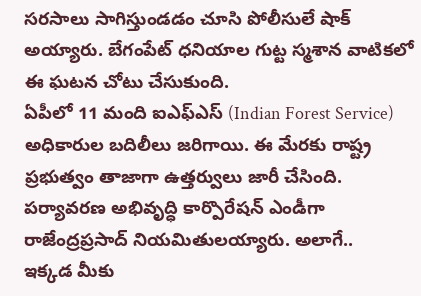సరసాలు సాగిస్తుండడం చూసి పోలీసులే షాక్ అయ్యారు. బేగంపేట్ ధనియాల గుట్ట స్మశాన వాటికలో ఈ ఘటన చోటు చేసుకుంది.
ఏపీలో 11 మంది ఐఎఫ్ఎస్ (Indian Forest Service) అధికారుల బదిలీలు జరిగాయి. ఈ మేరకు రాష్ట్ర ప్రభుత్వం తాజాగా ఉత్తర్వులు జారీ చేసింది. పర్యావరణ అభివృద్ధి కార్పొరేషన్ ఎండీగా రాజేంద్రప్రసాద్ నియమితులయ్యారు. అలాగే..
ఇక్కడ మీకు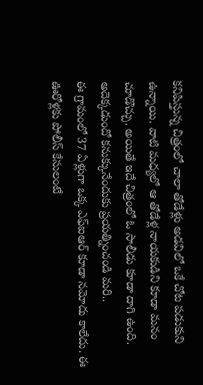కనిపిస్తున్న చిత్రంలో చాలా తోడేళ్లు అడవిలో ఒకే చోట పడుకుని ఉన్నాయి. వాటి మధ్యలో ఆ తోడేళ్ల నాయకుడిని కూడా మనం చూడొచ్చు. అయితే ఇదే చిత్రంలో ఓ సాలీడు కూడా దాగి ఉంది. అదెక్కడుందో కనుక్కునేందుకు ప్రయత్నించండి మరి..
ఈ గ్రామంలో 37 ఏళ్లుగా ఒక్క ఎఫ్ఐఆర్ కూడా నమోదు కాలేదు. ఈ ఊరోళ్లకు పోలీస్ కేసులంటే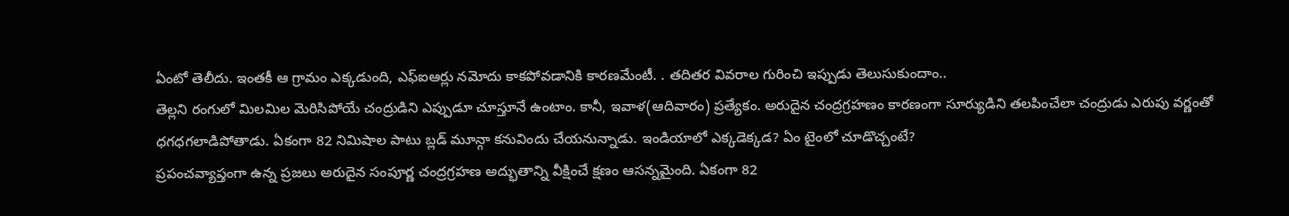ఏంటో తెలీదు. ఇంతకీ ఆ గ్రామం ఎక్కడుంది, ఎఫ్ఐఆర్లు నమోదు కాకపోవడానికి కారణమేంటీ. . తదితర వివరాల గురించి ఇప్పుడు తెలుసుకుందాం..
తెల్లని రంగులో మిలమిల మెరిసిపోయే చంద్రుడిని ఎప్పుడూ చూస్తూనే ఉంటాం. కానీ, ఇవాళ(ఆదివారం) ప్రత్యేకం. అరుదైన చంద్రగ్రహణం కారణంగా సూర్యుడిని తలపించేలా చంద్రుడు ఎరుపు వర్ణంతో ధగధగలాడిపోతాడు. ఏకంగా 82 నిమిషాల పాటు బ్లడ్ మూన్గా కనువిందు చేయనున్నాడు. ఇండియాలో ఎక్కడెక్కడ? ఏం టైంలో చూడొచ్చంటే?
ప్రపంచవ్యాప్తంగా ఉన్న ప్రజలు అరుదైన సంపూర్ణ చంద్రగ్రహణ అద్భుతాన్ని వీక్షించే క్షణం ఆసన్నమైంది. ఏకంగా 82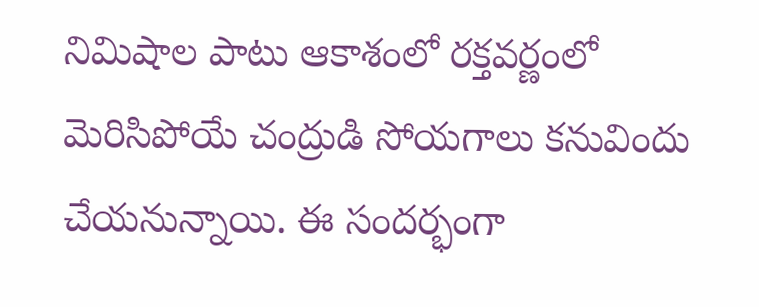నిమిషాల పాటు ఆకాశంలో రక్తవర్ణంలో మెరిసిపోయే చంద్రుడి సోయగాలు కనువిందు చేయనున్నాయి. ఈ సందర్భంగా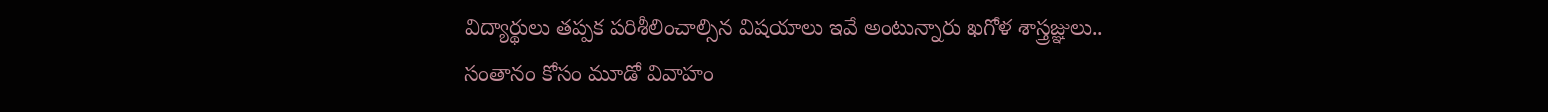విద్యార్థులు తప్పక పరిశీలించాల్సిన విషయాలు ఇవే అంటున్నారు ఖగోళ శాస్త్రజ్ఞులు..
సంతానం కోసం మూడో వివాహం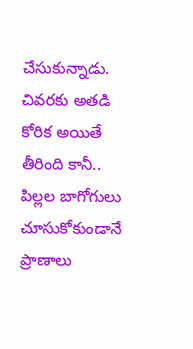చేసుకున్నాడు. చివరకు అతడి కోరిక అయితే తీరింది కానీ.. పిల్లల బాగోగులు చూసుకోకుండానే ప్రాణాలు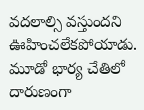వదలాల్సి వస్తుందని ఊహించలేకపోయాడు. మూడో భార్య చేతిలో దారుణంగా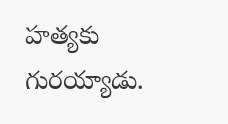హత్యకు గురయ్యాడు.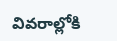వివరాల్లోకి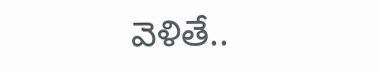వెళితే..